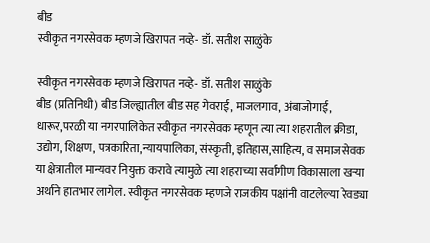बीड
स्वीकृत नगरसेवक म्हणजे खिरापत नव्हे- डॉ. सतीश साळुंके

स्वीकृत नगरसेवक म्हणजे खिरापत नव्हे- डॉ. सतीश साळुंके
बीड (प्रतिनिधी) बीड जिल्ह्यातील बीड सह गेवराई, माजलगाव, अंबाजोगाई, धारूर,परळी या नगरपालिकेत स्वीकृत नगरसेवक म्हणून त्या त्या शहरातील क्रीडा, उद्योग, शिक्षण, पत्रकारिता,न्यायपालिका, संस्कृती, इतिहास,साहित्य, व समाजसेवक या क्षेत्रातील मान्यवर नियुक्त करावे त्यामुळे त्या शहराच्या सर्वांगीण विकासाला खऱ्या अर्थाने हातभार लागेल. स्वीकृत नगरसेवक म्हणजे राजकीय पक्षांनी वाटलेल्या रेवड्या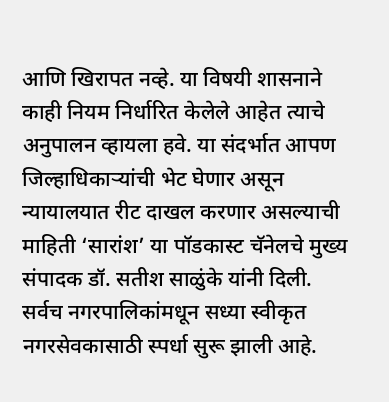आणि खिरापत नव्हे. या विषयी शासनाने काही नियम निर्धारित केलेले आहेत त्याचे अनुपालन व्हायला हवे. या संदर्भात आपण जिल्हाधिकाऱ्यांची भेट घेणार असून न्यायालयात रीट दाखल करणार असल्याची माहिती ‘सारांश’ या पॉडकास्ट चॅनेलचे मुख्य संपादक डॉ. सतीश साळुंके यांनी दिली.
सर्वच नगरपालिकांमधून सध्या स्वीकृत नगरसेवकासाठी स्पर्धा सुरू झाली आहे.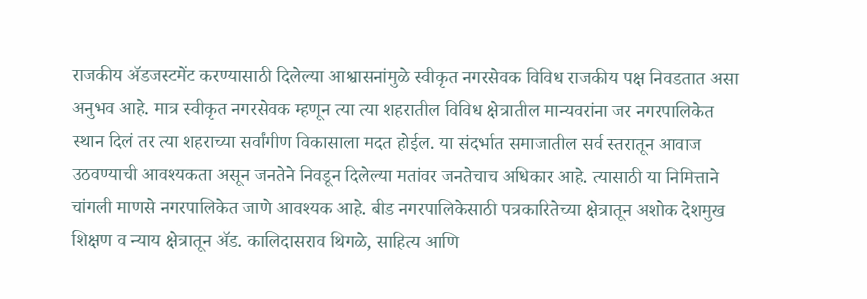राजकीय ॲडजस्टमेंट करण्यासाठी दिलेल्या आश्वासनांमुळे स्वीकृत नगरसेवक विविध राजकीय पक्ष निवडतात असा अनुभव आहे. मात्र स्वीकृत नगरसेवक म्हणून त्या त्या शहरातील विविध क्षेत्रातील मान्यवरांना जर नगरपालिकेत स्थान दिलं तर त्या शहराच्या सर्वांगीण विकासाला मदत होईल. या संदर्भात समाजातील सर्व स्तरातून आवाज उठवण्याची आवश्यकता असून जनतेने निवडून दिलेल्या मतांवर जनतेचाच अधिकार आहे. त्यासाठी या निमित्ताने चांगली माणसे नगरपालिकेत जाणे आवश्यक आहे. बीड नगरपालिकेसाठी पत्रकारितेच्या क्षेत्रातून अशोक देशमुख शिक्षण व न्याय क्षेत्रातून ॲड. कालिदासराव थिगळे, साहित्य आणि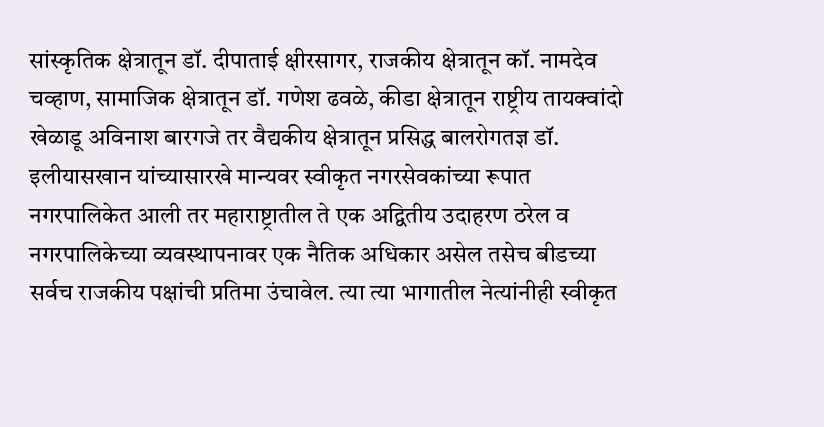सांस्कृतिक क्षेत्रातून डॉ. दीपाताई क्षीरसागर, राजकीय क्षेत्रातून कॉ. नामदेव चव्हाण, सामाजिक क्षेत्रातून डॉ. गणेश ढवळे, कीडा क्षेत्रातून राष्ट्रीय तायक्वांदो खेळाडू अविनाश बारगजे तर वैद्यकीय क्षेत्रातून प्रसिद्ध बालरोगतज्ञ डॉ. इलीयासखान यांच्यासारखे मान्यवर स्वीकृत नगरसेवकांच्या रूपात नगरपालिकेत आली तर महाराष्ट्रातील ते एक अद्वितीय उदाहरण ठरेल व नगरपालिकेच्या व्यवस्थापनावर एक नैतिक अधिकार असेल तसेच बीडच्या सर्वच राजकीय पक्षांची प्रतिमा उंचावेल. त्या त्या भागातील नेत्यांनीही स्वीकृत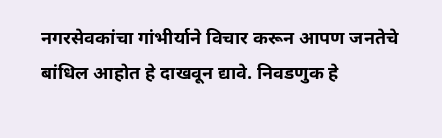नगरसेवकांचा गांभीर्याने विचार करून आपण जनतेचे बांधिल आहोत हे दाखवून द्यावे. निवडणुक हे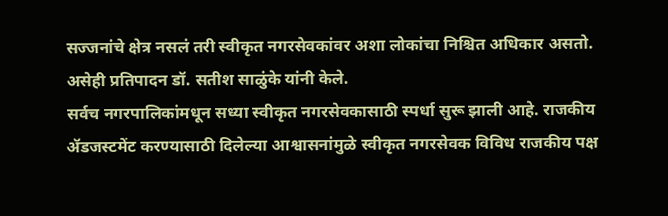सज्जनांचे क्षेत्र नसलं तरी स्वीकृत नगरसेवकांवर अशा लोकांचा निश्चित अधिकार असतो. असेही प्रतिपादन डॉ. सतीश साळुंके यांनी केले.
सर्वच नगरपालिकांमधून सध्या स्वीकृत नगरसेवकासाठी स्पर्धा सुरू झाली आहे. राजकीय ॲडजस्टमेंट करण्यासाठी दिलेल्या आश्वासनांमुळे स्वीकृत नगरसेवक विविध राजकीय पक्ष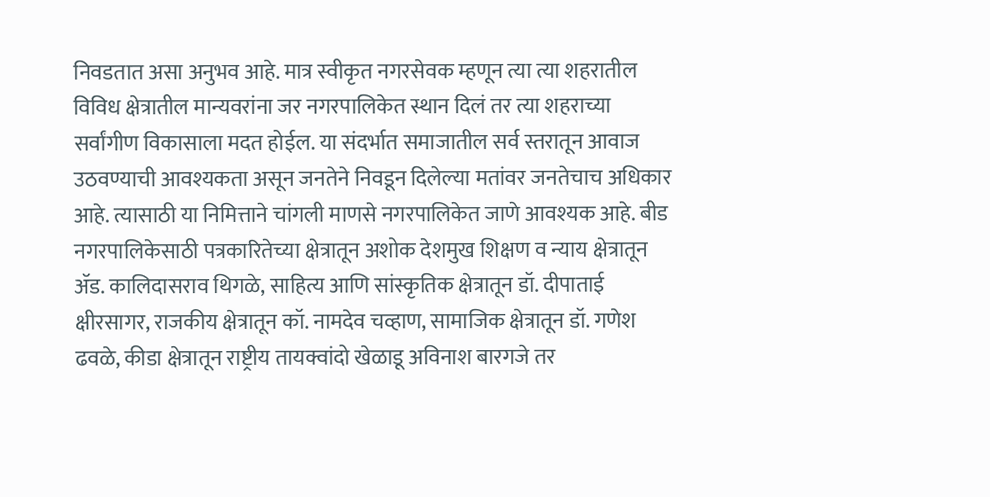निवडतात असा अनुभव आहे. मात्र स्वीकृत नगरसेवक म्हणून त्या त्या शहरातील विविध क्षेत्रातील मान्यवरांना जर नगरपालिकेत स्थान दिलं तर त्या शहराच्या सर्वांगीण विकासाला मदत होईल. या संदर्भात समाजातील सर्व स्तरातून आवाज उठवण्याची आवश्यकता असून जनतेने निवडून दिलेल्या मतांवर जनतेचाच अधिकार आहे. त्यासाठी या निमित्ताने चांगली माणसे नगरपालिकेत जाणे आवश्यक आहे. बीड नगरपालिकेसाठी पत्रकारितेच्या क्षेत्रातून अशोक देशमुख शिक्षण व न्याय क्षेत्रातून ॲड. कालिदासराव थिगळे, साहित्य आणि सांस्कृतिक क्षेत्रातून डॉ. दीपाताई क्षीरसागर, राजकीय क्षेत्रातून कॉ. नामदेव चव्हाण, सामाजिक क्षेत्रातून डॉ. गणेश ढवळे, कीडा क्षेत्रातून राष्ट्रीय तायक्वांदो खेळाडू अविनाश बारगजे तर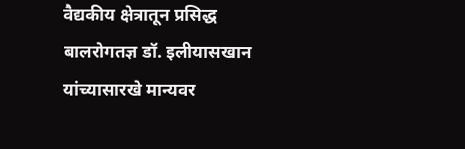वैद्यकीय क्षेत्रातून प्रसिद्ध बालरोगतज्ञ डॉ. इलीयासखान यांच्यासारखे मान्यवर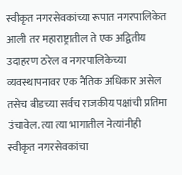स्वीकृत नगरसेवकांच्या रूपात नगरपालिकेत आली तर महाराष्ट्रातील ते एक अद्वितीय उदाहरण ठरेल व नगरपालिकेच्या व्यवस्थापनावर एक नैतिक अधिकार असेल तसेच बीडच्या सर्वच राजकीय पक्षांची प्रतिमा उंचावेल. त्या त्या भागातील नेत्यांनीही स्वीकृत नगरसेवकांचा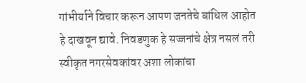गांभीर्याने विचार करून आपण जनतेचे बांधिल आहोत हे दाखवून द्यावे. निवडणुक हे सज्जनांचे क्षेत्र नसलं तरी स्वीकृत नगरसेवकांवर अशा लोकांचा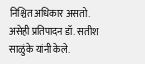निश्चित अधिकार असतो. असेही प्रतिपादन डॉ. सतीश साळुंके यांनी केले.